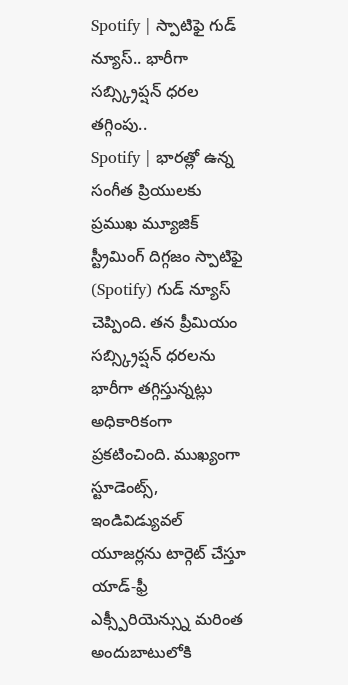Spotify | స్పాటిఫై గుడ్ న్యూస్.. భారీగా సబ్స్క్రిప్షన్ ధరల తగ్గింపు..
Spotify | భారత్లో ఉన్న సంగీత ప్రియులకు ప్రముఖ మ్యూజిక్ స్ట్రీమింగ్ దిగ్గజం స్పాటిఫై (Spotify) గుడ్ న్యూస్ చెప్పింది. తన ప్రీమియం సబ్స్క్రిప్షన్ ధరలను భారీగా తగ్గిస్తున్నట్లు అధికారికంగా ప్రకటించింది. ముఖ్యంగా స్టూడెంట్స్, ఇండివిడ్యువల్ యూజర్లను టార్గెట్ చేస్తూ యాడ్-ఫ్రీ ఎక్స్పీరియెన్స్ను మరింత అందుబాటులోకి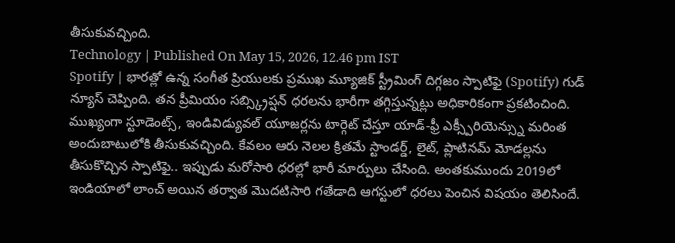తీసుకువచ్చింది.
Technology | Published On May 15, 2026, 12.46 pm IST
Spotify | భారత్లో ఉన్న సంగీత ప్రియులకు ప్రముఖ మ్యూజిక్ స్ట్రీమింగ్ దిగ్గజం స్పాటిఫై (Spotify) గుడ్ న్యూస్ చెప్పింది. తన ప్రీమియం సబ్స్క్రిప్షన్ ధరలను భారీగా తగ్గిస్తున్నట్లు అధికారికంగా ప్రకటించింది. ముఖ్యంగా స్టూడెంట్స్, ఇండివిడ్యువల్ యూజర్లను టార్గెట్ చేస్తూ యాడ్-ఫ్రీ ఎక్స్పీరియెన్స్ను మరింత అందుబాటులోకి తీసుకువచ్చింది. కేవలం ఆరు నెలల క్రితమే స్టాండర్డ్, లైట్, ప్లాటినమ్ మోడల్లను తీసుకొచ్చిన స్పాటిఫై.. ఇప్పుడు మరోసారి ధరల్లో భారీ మార్పులు చేసింది. అంతకుముందు 2019లో ఇండియాలో లాంచ్ అయిన తర్వాత మొదటిసారి గతేడాది ఆగస్టులో ధరలు పెంచిన విషయం తెలిసిందే.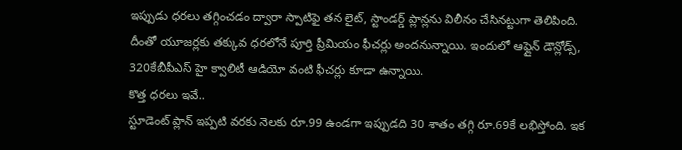ఇప్పుడు ధరలు తగ్గించడం ద్వారా స్పాటిఫై తన లైట్, స్టాండర్డ్ ప్లాన్లను విలీనం చేసినట్టుగా తెలిపింది. దీంతో యూజర్లకు తక్కువ ధరలోనే పూర్తి ప్రీమియం ఫీచర్లు అందనున్నాయి. ఇందులో ఆఫ్లైన్ డౌన్లోడ్స్, 320కేబీపీఎస్ హై క్వాలిటీ ఆడియో వంటి ఫీచర్లు కూడా ఉన్నాయి.
కొత్త ధరలు ఇవే..
స్టూడెంట్ ప్లాన్ ఇప్పటి వరకు నెలకు రూ.99 ఉండగా ఇప్పుడది 30 శాతం తగ్గి రూ.69కే లభిస్తోంది. ఇక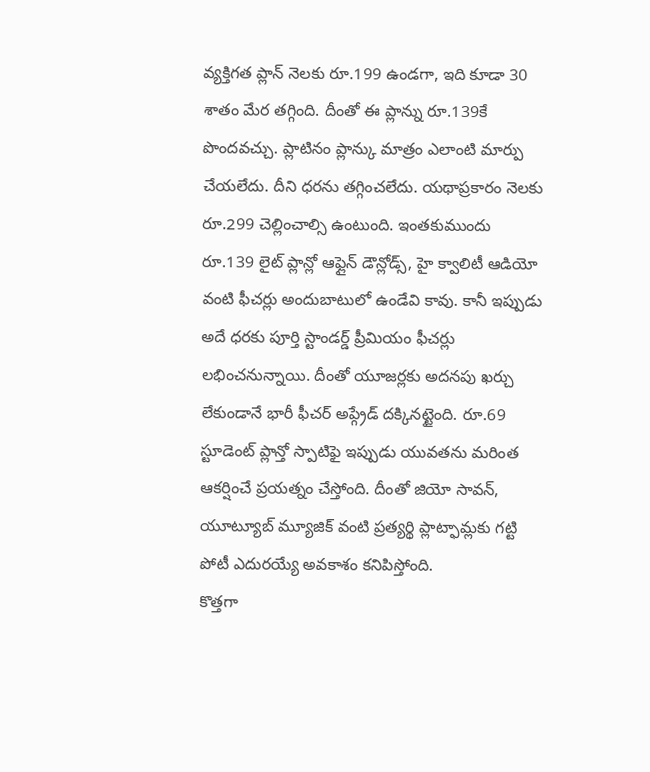వ్యక్తిగత ప్లాన్ నెలకు రూ.199 ఉండగా, ఇది కూడా 30 శాతం మేర తగ్గింది. దీంతో ఈ ప్లాన్ను రూ.139కే పొందవచ్చు. ప్లాటినం ప్లాన్కు మాత్రం ఎలాంటి మార్పు చేయలేదు. దీని ధరను తగ్గించలేదు. యథాప్రకారం నెలకు రూ.299 చెల్లించాల్సి ఉంటుంది. ఇంతకుముందు రూ.139 లైట్ ప్లాన్లో ఆఫ్లైన్ డౌన్లోడ్స్, హై క్వాలిటీ ఆడియో వంటి ఫీచర్లు అందుబాటులో ఉండేవి కావు. కానీ ఇప్పుడు అదే ధరకు పూర్తి స్టాండర్డ్ ప్రీమియం ఫీచర్లు లభించనున్నాయి. దీంతో యూజర్లకు అదనపు ఖర్చు లేకుండానే భారీ ఫీచర్ అప్గ్రేడ్ దక్కినట్టైంది. రూ.69 స్టూడెంట్ ప్లాన్తో స్పాటిఫై ఇప్పుడు యువతను మరింత ఆకర్షించే ప్రయత్నం చేస్తోంది. దీంతో జియో సావన్, యూట్యూబ్ మ్యూజిక్ వంటి ప్రత్యర్థి ప్లాట్ఫామ్లకు గట్టి పోటీ ఎదురయ్యే అవకాశం కనిపిస్తోంది.
కొత్తగా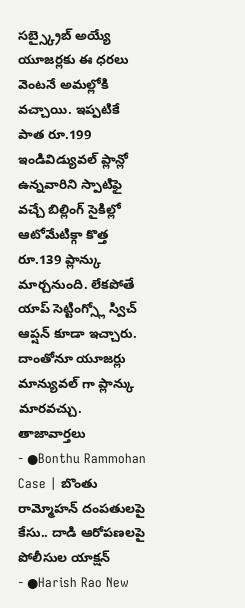సబ్స్క్రైబ్ అయ్యే యూజర్లకు ఈ ధరలు వెంటనే అమల్లోకి వచ్చాయి. ఇప్పటికే పాత రూ.199 ఇండివిడ్యువల్ ప్లాన్లో ఉన్నవారిని స్పాటిఫై వచ్చే బిల్లింగ్ సైకిల్లో ఆటోమేటిక్గా కొత్త రూ.139 ప్లాన్కు మార్చనుంది. లేకపోతే యాప్ సెట్టింగ్స్లో స్విచ్ ఆప్షన్ కూడా ఇచ్చారు. దాంతోనూ యూజర్లు మాన్యువల్ గా ప్లాన్కు మారవచ్చు.
తాజావార్తలు
- ●Bonthu Rammohan Case | బొంతు రామ్మోహన్ దంపతులపై కేసు.. దాడి ఆరోపణలపై పోలీసుల యాక్షన్
- ●Harish Rao New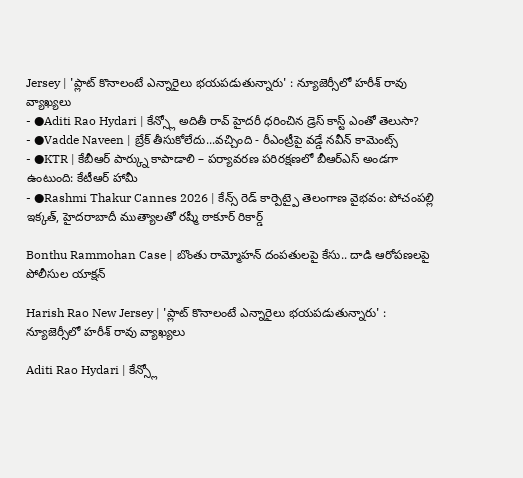Jersey | 'ప్లాట్ కొనాలంటే ఎన్నారైలు భయపడుతున్నారు' : న్యూజెర్సీలో హరీశ్ రావు వ్యాఖ్యలు
- ●Aditi Rao Hydari | కేన్స్లో అదితీ రావ్ హైదరీ ధరించిన డ్రెస్ కాస్ట్ ఎంతో తెలుసా?
- ●Vadde Naveen | బ్రేక్ తీసుకోలేదు...వచ్చింది - రీఎంట్రీపై వడ్డే నవీన్ కామెంట్స్
- ●KTR | కేబీఆర్ పార్క్ను కాపాడాలి – పర్యావరణ పరిరక్షణలో బీఆర్ఎస్ అండగా ఉంటుంది: కేటీఆర్ హామీ
- ●Rashmi Thakur Cannes 2026 | కేన్స్ రెడ్ కార్పెట్పై తెలంగాణ వైభవం: పోచంపల్లి ఇక్కత్, హైదరాబాదీ ముత్యాలతో రష్మీ ఠాకూర్ రికార్డ్

Bonthu Rammohan Case | బొంతు రామ్మోహన్ దంపతులపై కేసు.. దాడి ఆరోపణలపై పోలీసుల యాక్షన్

Harish Rao New Jersey | 'ప్లాట్ కొనాలంటే ఎన్నారైలు భయపడుతున్నారు' : న్యూజెర్సీలో హరీశ్ రావు వ్యాఖ్యలు

Aditi Rao Hydari | కేన్స్లో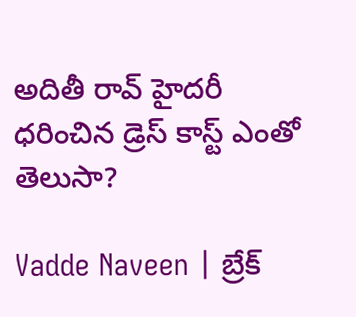అదితీ రావ్ హైదరీ ధరించిన డ్రెస్ కాస్ట్ ఎంతో తెలుసా?

Vadde Naveen | బ్రేక్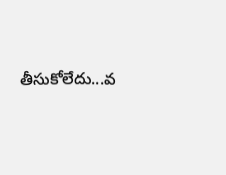తీసుకోలేదు...వ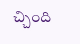చ్చింది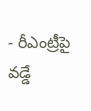- రీఎంట్రీపై వడ్డే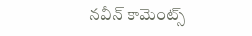నవీన్ కామెంట్స్